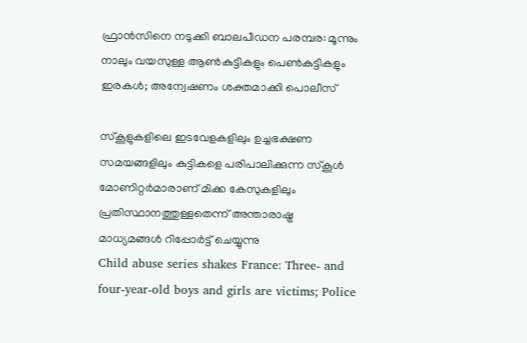ഫ്രാന്‍സിനെ നടുക്കി ബാലപീഡന പരമ്പര: മൂന്നും നാലും വയസുള്ള ആണ്‍കുട്ടികളും പെണ്‍കുട്ടികളും ഇരകള്‍; അന്വേഷണം ശക്തമാക്കി പൊലീസ്

സ്‌കൂളുകളിലെ ഇടവേളകളിലും ഉച്ചഭക്ഷണ സമയങ്ങളിലും കുട്ടികളെ പരിപാലിക്കുന്ന സ്‌കൂള്‍ മോണിറ്റര്‍മാരാണ് മിക്ക കേസുകളിലും പ്രതിസ്ഥാനത്തുള്ളതെന്ന് അന്താരാഷ്ട്ര മാധ്യമങ്ങള്‍ റിപ്പോര്‍ട്ട് ചെയ്യുന്നു
Child abuse series shakes France: Three- and four-year-old boys and girls are victims; Police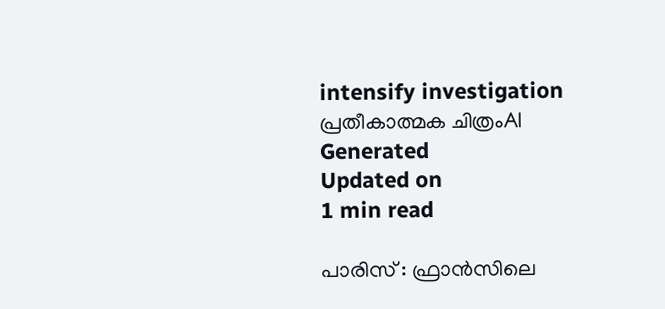intensify investigation
പ്രതീകാത്മക ചിത്രംAI Generated
Updated on
1 min read

പാരിസ് : ഫ്രാന്‍സിലെ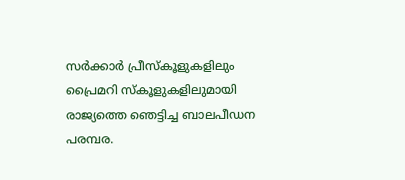സര്‍ക്കാര്‍ പ്രീസ്‌കൂളുകളിലും പ്രൈമറി സ്‌കൂളുകളിലുമായി രാജ്യത്തെ ഞെട്ടിച്ച ബാലപീഡന പരമ്പര.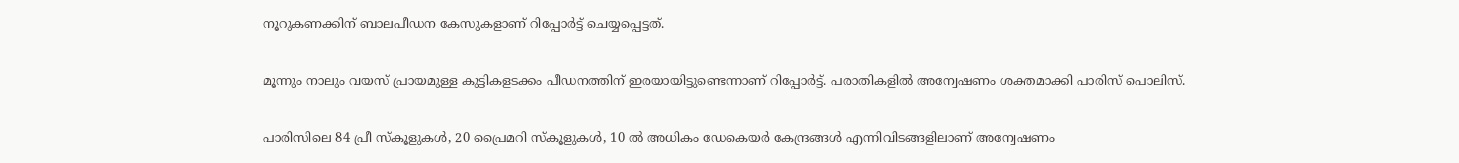നൂറുകണക്കിന് ബാലപീഡന കേസുകളാണ് റിപ്പോര്‍ട്ട് ചെയ്യപ്പെട്ടത്.

മൂന്നും നാലും വയസ് പ്രായമുള്ള കുട്ടികളടക്കം പീഡനത്തിന് ഇരയായിട്ടുണ്ടെന്നാണ് റിപ്പോര്‍ട്ട്. പരാതികളില്‍ അന്വേഷണം ശക്തമാക്കി പാരിസ് പൊലിസ്.

പാരിസിലെ 84 പ്രീ സ്‌കൂളുകള്‍, 20 പ്രൈമറി സ്‌കൂളുകള്‍, 10 ല്‍ അധികം ഡേകെയര്‍ കേന്ദ്രങ്ങള്‍ എന്നിവിടങ്ങളിലാണ് അന്വേഷണം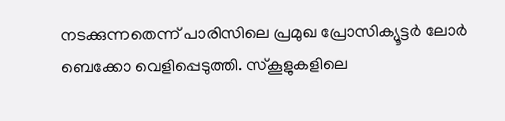നടക്കുന്നതെന്ന് പാരിസിലെ പ്രമുഖ പ്രോസിക്യൂട്ടര്‍ ലോര്‍ ബെക്കോ വെളിപ്പെടുത്തി. സ്‌കൂളുകളിലെ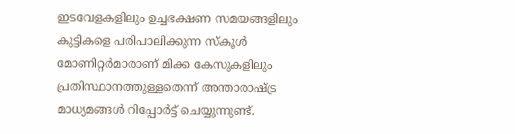ഇടവേളകളിലും ഉച്ചഭക്ഷണ സമയങ്ങളിലും കുട്ടികളെ പരിപാലിക്കുന്ന സ്‌കൂള്‍ മോണിറ്റര്‍മാരാണ് മിക്ക കേസുകളിലും പ്രതിസ്ഥാനത്തുള്ളതെന്ന് അന്താരാഷ്ട്ര മാധ്യമങ്ങള്‍ റിപ്പോര്‍ട്ട് ചെയ്യുന്നുണ്ട്.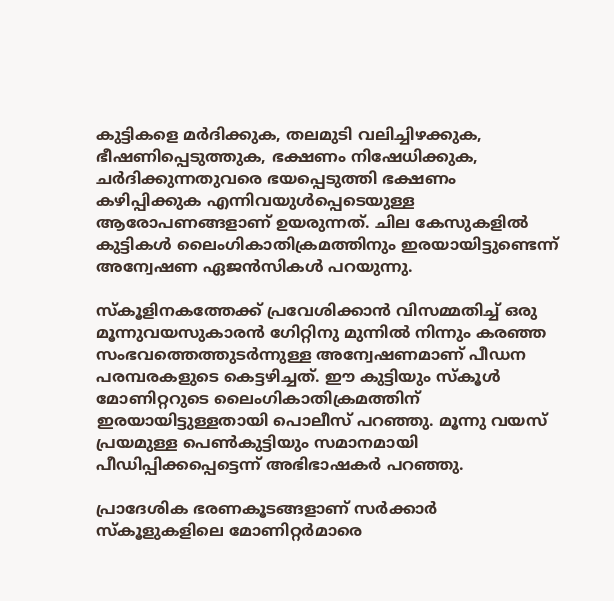കുട്ടികളെ മര്‍ദിക്കുക, തലമുടി വലിച്ചിഴക്കുക, ഭീഷണിപ്പെടുത്തുക, ഭക്ഷണം നിഷേധിക്കുക, ചര്‍ദിക്കുന്നതുവരെ ഭയപ്പെടുത്തി ഭക്ഷണം കഴിപ്പിക്കുക എന്നിവയുള്‍പ്പെടെയുള്ള ആരോപണങ്ങളാണ് ഉയരുന്നത്. ചില കേസുകളില്‍ കുട്ടികള്‍ ലൈംഗികാതിക്രമത്തിനും ഇരയായിട്ടുണ്ടെന്ന് അന്വേഷണ ഏജന്‍സികള്‍ പറയുന്നു.

സ്‌കൂളിനകത്തേക്ക് പ്രവേശിക്കാന്‍ വിസമ്മതിച്ച് ഒരു മൂന്നുവയസുകാരന്‍ ഗേിറ്റിനു മുന്നില്‍ നിന്നും കരഞ്ഞ സംഭവത്തെത്തുടര്‍ന്നുള്ള അന്വേഷണമാണ് പീഡന പരമ്പരകളുടെ കെട്ടഴിച്ചത്. ഈ കുട്ടിയും സ്‌കൂള്‍ മോണിറ്ററുടെ ലൈംഗികാതിക്രമത്തിന് ഇരയായിട്ടുള്ളതായി പൊലീസ് പറഞ്ഞു. മൂന്നു വയസ് പ്രയമുള്ള പെണ്‍കുട്ടിയും സമാനമായി പീഡിപ്പിക്കപ്പെട്ടെന്ന് അഭിഭാഷകര്‍ പറഞ്ഞു.

പ്രാദേശിക ഭരണകൂടങ്ങളാണ് സര്‍ക്കാര്‍ സ്‌കൂളുകളിലെ മോണിറ്റര്‍മാരെ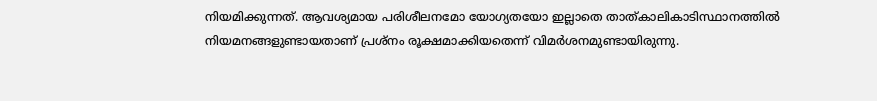നിയമിക്കുന്നത്. ആവശ്യമായ പരിശീലനമോ യോഗ്യതയോ ഇല്ലാതെ താത്കാലികാടിസ്ഥാനത്തില്‍ നിയമനങ്ങളുണ്ടായതാണ് പ്രശ്‌നം രൂക്ഷമാക്കിയതെന്ന് വിമര്‍ശനമുണ്ടായിരുന്നു.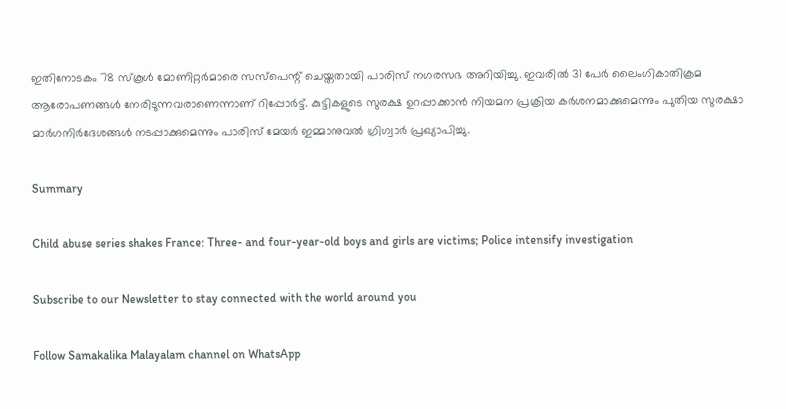ഇതിനോടകം 78 സ്‌കൂള്‍ മോണിറ്റര്‍മാരെ സസ്‌പെന്റ് ചെയ്തതായി പാരിസ് നഗരസഭ അറിയിച്ചു. ഇവരില്‍ 31 പേര്‍ ലൈംഗികാതിക്രമ ആരോപണങ്ങള്‍ നേരിടുന്നവരാണെന്നാണ് റിപ്പോര്‍ട്ട്. കുട്ടികളുടെ സുരക്ഷ ഉറപ്പാക്കാന്‍ നിയമന പ്രക്രിയ കര്‍ശനമാക്കുമെന്നും പുതിയ സുരക്ഷാ മാര്‍ഗനിര്‍ദേശങ്ങള്‍ നടപ്പാക്കുമെന്നും പാരിസ് മേയര്‍ ഇമ്മാനുവല്‍ ഗ്രിഗ്വാര്‍ പ്രഖ്യാപിച്ചു.

Summary

Child abuse series shakes France: Three- and four-year-old boys and girls are victims; Police intensify investigation

Subscribe to our Newsletter to stay connected with the world around you

Follow Samakalika Malayalam channel on WhatsApp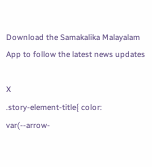Download the Samakalika Malayalam App to follow the latest news updates

X
.story-element-title{ color: var(--arrow-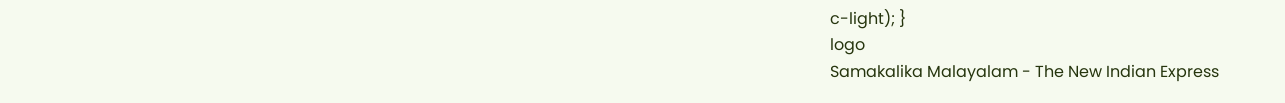c-light); }
logo
Samakalika Malayalam - The New Indian Express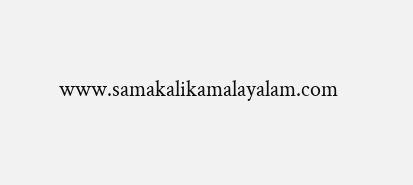www.samakalikamalayalam.com